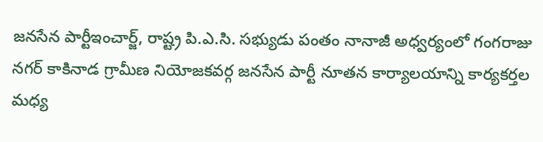జనసేన పార్టీఇంచార్జ్, రాష్ట్ర పి.ఎ.సి. సభ్యుడు పంతం నానాజీ అధ్వర్యంలో గంగరాజు నగర్ కాకినాడ గ్రామీణ నియోజకవర్గ జనసేన పార్టీ నూతన కార్యాలయాన్ని కార్యకర్తల మధ్య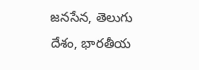జనసేన, తెలుగు దేశం, భారతీయ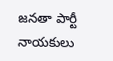జనతా పార్టీ నాయకులు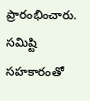ప్రారంభించారు.
సమిష్టి సహకారంతో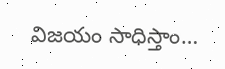విజయం సాధిస్తాం…